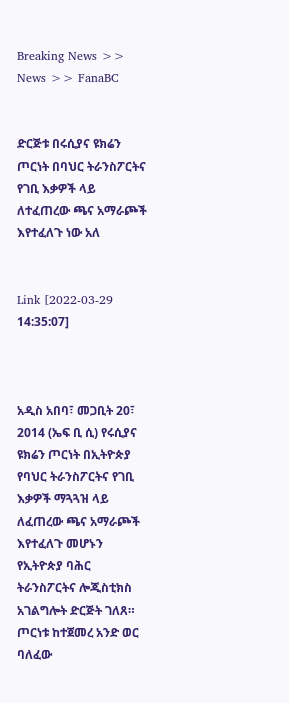Breaking News >> News >> FanaBC


ድርጅቱ በሩሲያና ዩክሬን ጦርነት በባህር ትራንስፖርትና የገቢ እቃዎች ላይ ለተፈጠረው ጫና አማራጮች እየተፈለጉ ነው አለ


Link [2022-03-29 14:35:07]



አዲስ አበባ፣ መጋቢት 20፣ 2014 (ኤፍ ቢ ሲ) የሩሲያና ዩክሬን ጦርነት በኢትዮጵያ የባህር ትራንስፖርትና የገቢ እቃዎች ማጓጓዝ ላይ ለፈጠረው ጫና አማራጮች እየተፈለጉ መሆኑን የኢትዮጵያ ባሕር ትራንስፖርትና ሎጂስቲክስ አገልግሎት ድርጅት ገለጸ። ጦርነቱ ከተጀመረ አንድ ወር ባለፈው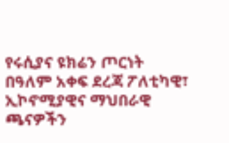የሩሲያና ዩክሬን ጦርነት በዓለም አቀፍ ደረጃ ፖለቲካዊ፣ ኢኮኖሚያዊና ማህበራዊ ጫናዎችን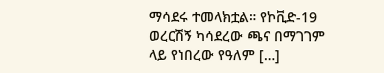ማሳደሩ ተመላክቷል። የኮቪድ-19 ወረርሽኝ ካሳደረው ጫና በማገገም ላይ የነበረው የዓለም […]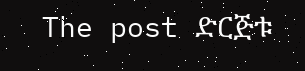The post ድርጅቱ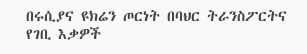በሩሲያና ዩክሬን ጦርነት በባህር ትራንስፖርትና የገቢ እቃዎች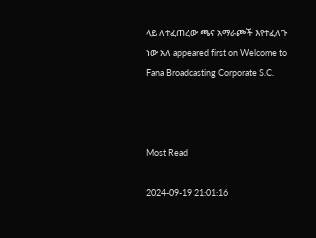ላይ ለተፈጠረው ጫና አማራጮች እየተፈለጉ ነው አለ appeared first on Welcome to Fana Broadcasting Corporate S.C.



Most Read

2024-09-19 21:01:16